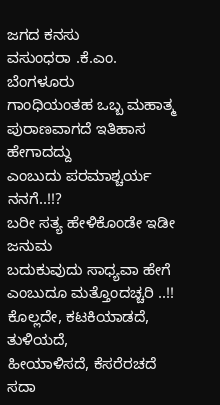ಜಗದ ಕನಸು
ವಸುಂಧರಾ .ಕೆ.ಎಂ. ಬೆಂಗಳೂರು
ಗಾಂಧಿಯಂತಹ ಒಬ್ಬ ಮಹಾತ್ಮ
ಪುರಾಣವಾಗದೆ ಇತಿಹಾಸ ಹೇಗಾದದ್ದು
ಎಂಬುದು ಪರಮಾಶ್ಚರ್ಯ ನನಗೆ..!!?
ಬರೀ ಸತ್ಯ ಹೇಳಿಕೊಂಡೇ ಇಡೀ ಜನುಮ
ಬದುಕುವುದು ಸಾಧ್ಯವಾ ಹೇಗೆ
ಎಂಬುದೂ ಮತ್ತೊಂದಚ್ಚರಿ ..!!
ಕೊಲ್ಲದೇ, ಕಟಕಿಯಾಡದೆ, ತುಳಿಯದೆ,
ಹೀಯಾಳಿಸದೆ, ಕೆಸರೆರಚದೆ ಸದಾ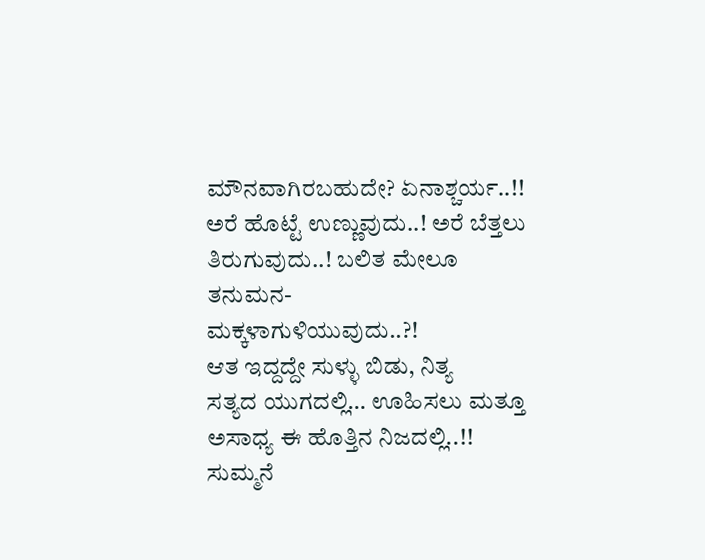ಮೌನವಾಗಿರಬಹುದೇ? ಏನಾಶ್ಚರ್ಯ..!!
ಅರೆ ಹೊಟ್ಟೆ ಉಣ್ಣುವುದು..! ಅರೆ ಬೆತ್ತಲು
ತಿರುಗುವುದು..! ಬಲಿತ ಮೇಲೂ ತನುಮನ-
ಮಕ್ಕಳಾಗುಳಿಯುವುದು..?!
ಆತ ಇದ್ದದ್ದೇ ಸುಳ್ಳು ಬಿಡು, ನಿತ್ಯ
ಸತ್ಯದ ಯುಗದಲ್ಲಿ… ಊಹಿಸಲು ಮತ್ತೂ
ಅಸಾಧ್ಯ ಈ ಹೊತ್ತಿನ ನಿಜದಲ್ಲಿ..!!
ಸುಮ್ಮನೆ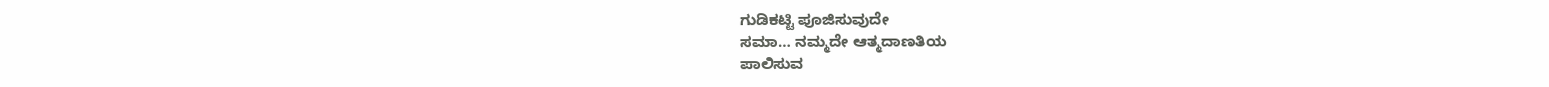ಗುಡಿಕಟ್ಟಿ ಪೂಜಿಸುವುದೇ
ಸಮಾ… ನಮ್ಮದೇ ಆತ್ಮದಾಣತಿಯ
ಪಾಲಿಸುವ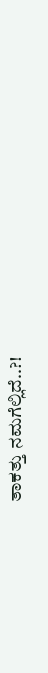ತಾಕತ್ತು ನಮಗೆಲ್ಲಿದೆ..?!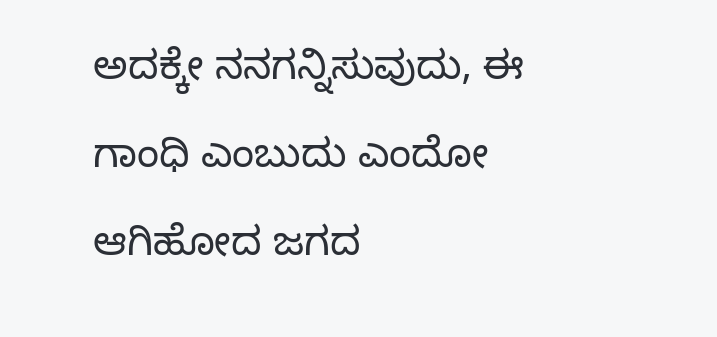ಅದಕ್ಕೇ ನನಗನ್ನಿಸುವುದು, ಈ
ಗಾಂಧಿ ಎಂಬುದು ಎಂದೋ
ಆಗಿಹೋದ ಜಗದ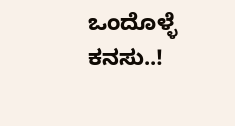ಒಂದೊಳ್ಳೆ ಕನಸು..!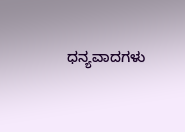ಧನ್ಯವಾದಗಳು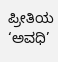ಪ್ರೀತಿಯ ‘ಅವಧಿ’